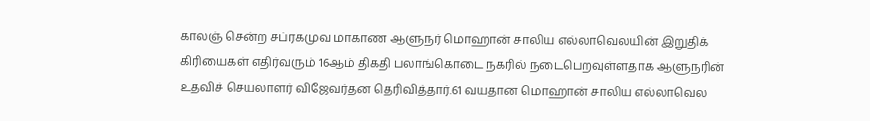காலஞ் சென்ற சப்ரகமுவ மாகாண ஆளுநர் மொஹான் சாலிய எல்லாவெலயின் இறுதிக் கிரியைகள் எதிர்வரும் 16ஆம் திகதி பலாங்கொடை நகரில் நடைபெறவுள்ளதாக ஆளுநரின் உதவிச் செயலாளர் விஜேவர்தன தெரிவித்தார்.61 வயதான மொஹான் சாலிய எல்லாவெல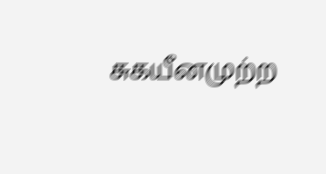சுகயீனமுற்ற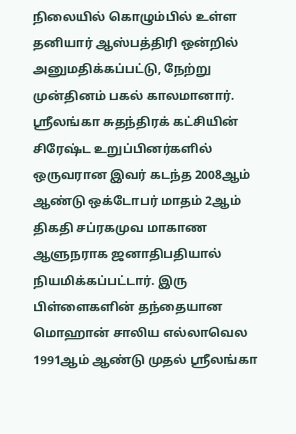நிலையில் கொழும்பில் உள்ள தனியார் ஆஸ்பத்திரி ஒன்றில் அனுமதிக்கப்பட்டு, நேற்று முன்தினம் பகல் காலமானார்.
ஸ்ரீலங்கா சுதந்திரக் கட்சியின் சிரேஷ்ட உறுப்பினர்களில் ஒருவரான இவர் கடந்த 2008ஆம் ஆண்டு ஒக்டோபர் மாதம் 2ஆம் திகதி சப்ரகமுவ மாகாண ஆளுநராக ஜனாதிபதியால் நியமிக்கப்பட்டார். இரு பிள்ளைகளின் தந்தையான மொஹான் சாலிய எல்லாவெல 1991ஆம் ஆண்டு முதல் ஸ்ரீலங்கா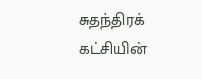சுதந்திரக் கட்சியின்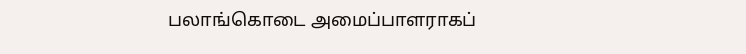பலாங்கொடை அமைப்பாளராகப்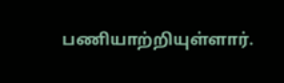பணியாற்றியுள்ளார்.